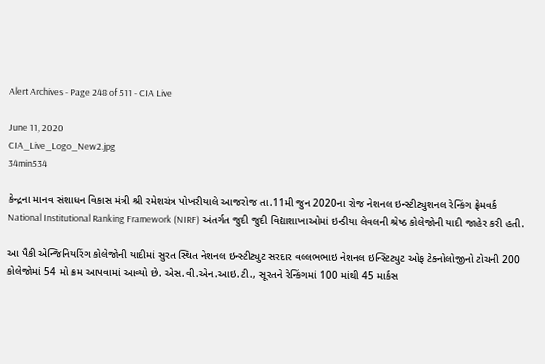Alert Archives - Page 248 of 511 - CIA Live

June 11, 2020
CIA_Live_Logo_New2.jpg
34min534

કેન્દ્રના માનવ સંશાધન વિકાસ મંત્રી શ્રી રમેશચંત્ર પોખરીયાલે આજરોજ તા.11મી જુન 2020ના રોજ નેશનલ ઇન્સ્ટીટ્યુશનલ રેન્કિંગ ફ્રેમવર્ક National Institutional Ranking Framework (NIRF) અંતર્ગત જુદી જુદી વિદ્યાશાખાઓમાં ઇન્ડીયા લેવલની શ્રેષ્ઠ કોલેજોની યાદી જાહેર કરી હતી.

આ પૈકી એન્જિનિયરિંગ કોલેજોની યાદીમાં સુરત સ્થિત નેશનલ ઇન્સ્ટીટ્યુટ સરદાર વલ્લભભાઇ નેશનલ ઇન્સ્ટિટ્યુટ ઓફ ટેક્નોલોજીનો ટોચની 200 કોલેજોમાં 54 મો ક્રમ આપવામાં આવ્યો છે. એસ.વી.એન.આઇ.ટી., સૂરતને રેન્કિંગમાં 100 માંથી 45 માર્કસ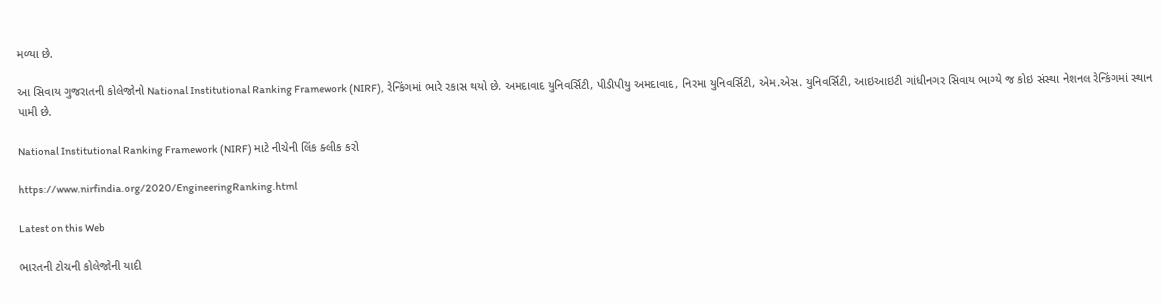મળ્યા છે.

આ સિવાય ગુજરાતની કોલેજોનો National Institutional Ranking Framework (NIRF), રેન્કિંગમાં ભારે રકાસ થયો છે. અમદાવાદ યુનિવર્સિટી, પીડીપીયુ અમદાવાદ, નિરમા યુનિવર્સિટી, એમ.એસ. યુનિવર્સિટી, આઇઆઇટી ગાંધીનગર સિવાય ભાગ્યે જ કોઇ સંસ્થા નેશનલ રેન્કિંગમાં સ્થાન પામી છે.

National Institutional Ranking Framework (NIRF) માટે નીચેની લિંક ક્લીક કરો

https://www.nirfindia.org/2020/EngineeringRanking.html

Latest on this Web

ભારતની ટોચની કોલેજોની યાદી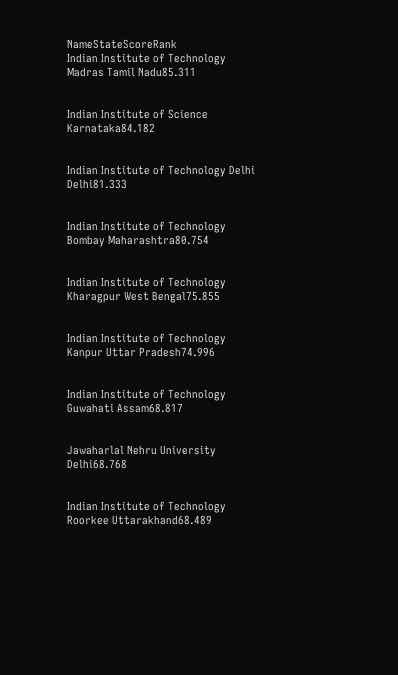NameStateScoreRank
Indian Institute of Technology Madras Tamil Nadu85.311


Indian Institute of Science Karnataka84.182


Indian Institute of Technology Delhi Delhi81.333


Indian Institute of Technology Bombay Maharashtra80.754


Indian Institute of Technology Kharagpur West Bengal75.855


Indian Institute of Technology Kanpur Uttar Pradesh74.996


Indian Institute of Technology Guwahati Assam68.817


Jawaharlal Nehru University Delhi68.768


Indian Institute of Technology Roorkee Uttarakhand68.489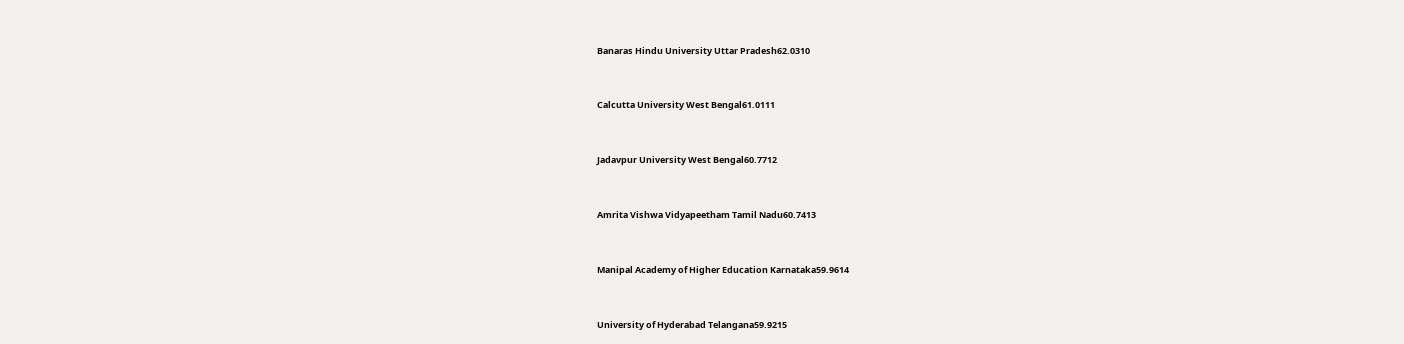Banaras Hindu University Uttar Pradesh62.0310


Calcutta University West Bengal61.0111


Jadavpur University West Bengal60.7712


Amrita Vishwa Vidyapeetham Tamil Nadu60.7413


Manipal Academy of Higher Education Karnataka59.9614


University of Hyderabad Telangana59.9215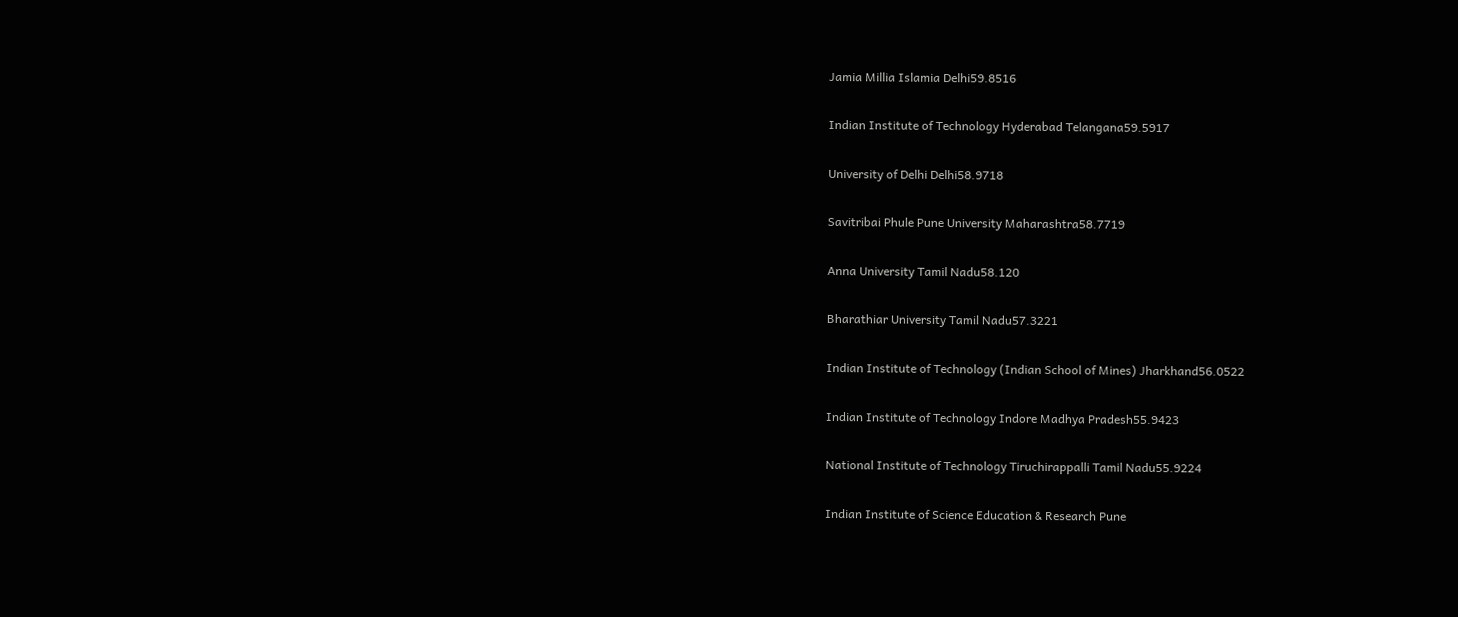Jamia Millia Islamia Delhi59.8516


Indian Institute of Technology Hyderabad Telangana59.5917


University of Delhi Delhi58.9718


Savitribai Phule Pune University Maharashtra58.7719


Anna University Tamil Nadu58.120


Bharathiar University Tamil Nadu57.3221


Indian Institute of Technology (Indian School of Mines) Jharkhand56.0522


Indian Institute of Technology Indore Madhya Pradesh55.9423


National Institute of Technology Tiruchirappalli Tamil Nadu55.9224


Indian Institute of Science Education & Research Pune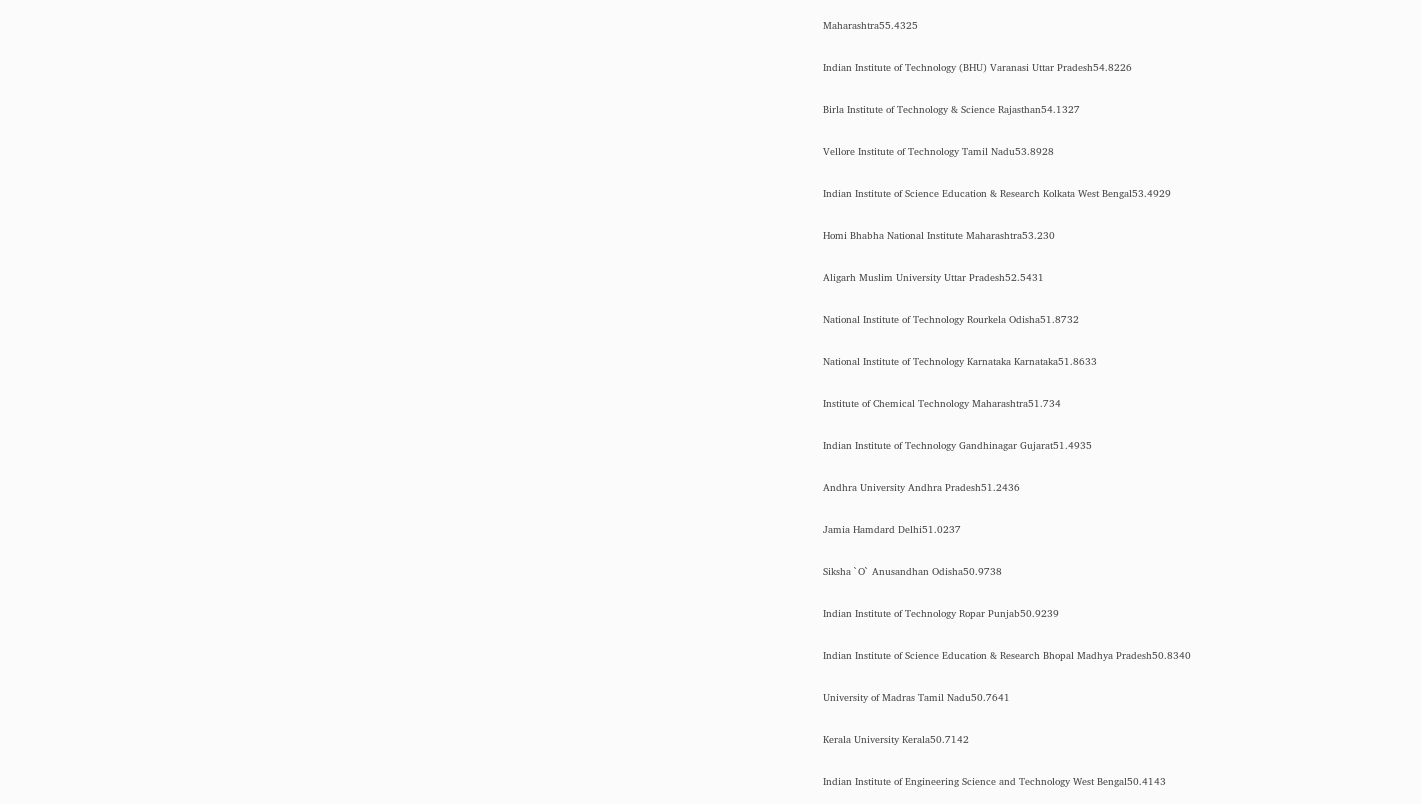Maharashtra55.4325


Indian Institute of Technology (BHU) Varanasi Uttar Pradesh54.8226


Birla Institute of Technology & Science Rajasthan54.1327


Vellore Institute of Technology Tamil Nadu53.8928


Indian Institute of Science Education & Research Kolkata West Bengal53.4929


Homi Bhabha National Institute Maharashtra53.230


Aligarh Muslim University Uttar Pradesh52.5431


National Institute of Technology Rourkela Odisha51.8732


National Institute of Technology Karnataka Karnataka51.8633


Institute of Chemical Technology Maharashtra51.734


Indian Institute of Technology Gandhinagar Gujarat51.4935


Andhra University Andhra Pradesh51.2436


Jamia Hamdard Delhi51.0237


Siksha `O` Anusandhan Odisha50.9738


Indian Institute of Technology Ropar Punjab50.9239


Indian Institute of Science Education & Research Bhopal Madhya Pradesh50.8340


University of Madras Tamil Nadu50.7641


Kerala University Kerala50.7142


Indian Institute of Engineering Science and Technology West Bengal50.4143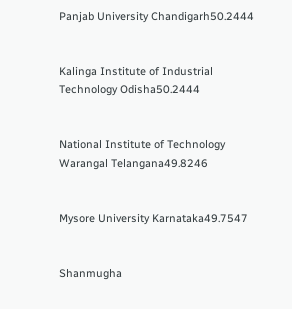Panjab University Chandigarh50.2444


Kalinga Institute of Industrial Technology Odisha50.2444


National Institute of Technology Warangal Telangana49.8246


Mysore University Karnataka49.7547


Shanmugha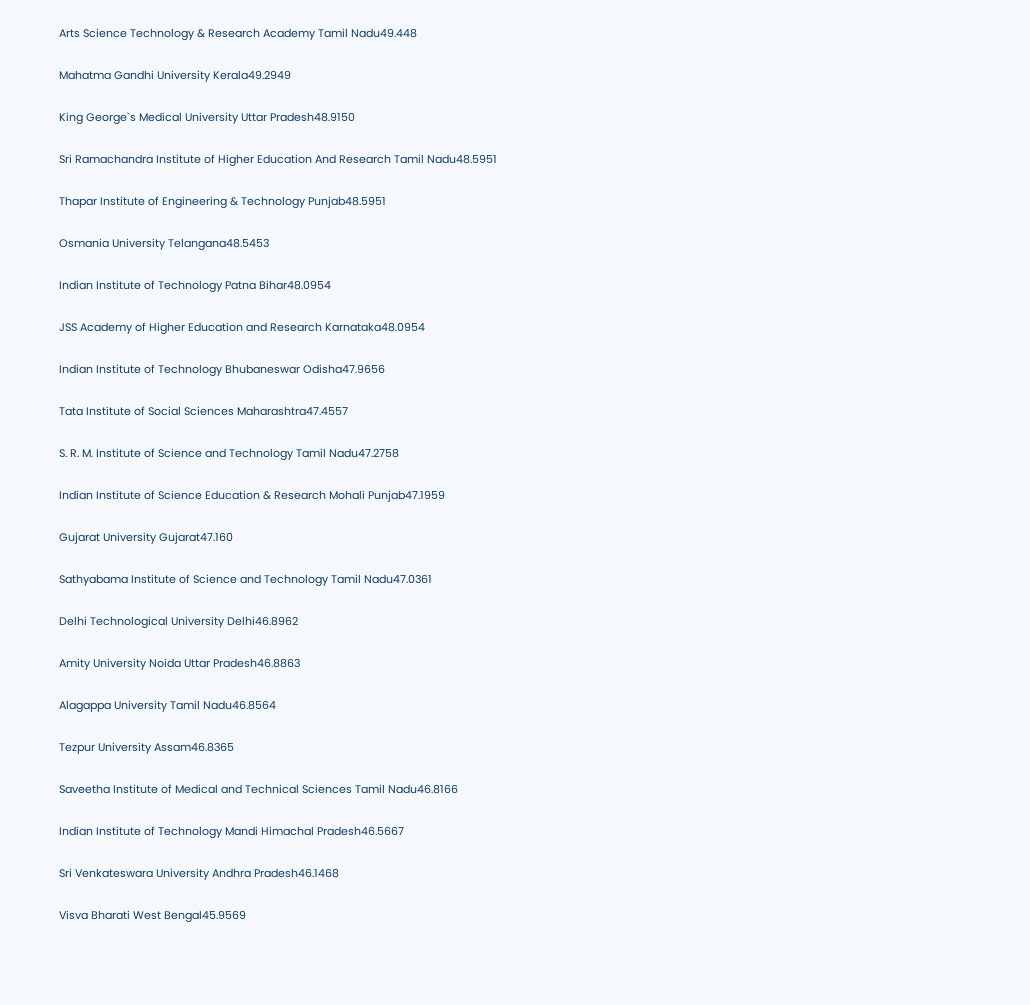Arts Science Technology & Research Academy Tamil Nadu49.448


Mahatma Gandhi University Kerala49.2949


King George`s Medical University Uttar Pradesh48.9150


Sri Ramachandra Institute of Higher Education And Research Tamil Nadu48.5951


Thapar Institute of Engineering & Technology Punjab48.5951


Osmania University Telangana48.5453


Indian Institute of Technology Patna Bihar48.0954


JSS Academy of Higher Education and Research Karnataka48.0954


Indian Institute of Technology Bhubaneswar Odisha47.9656


Tata Institute of Social Sciences Maharashtra47.4557


S. R. M. Institute of Science and Technology Tamil Nadu47.2758


Indian Institute of Science Education & Research Mohali Punjab47.1959


Gujarat University Gujarat47.160


Sathyabama Institute of Science and Technology Tamil Nadu47.0361


Delhi Technological University Delhi46.8962


Amity University Noida Uttar Pradesh46.8863


Alagappa University Tamil Nadu46.8564


Tezpur University Assam46.8365


Saveetha Institute of Medical and Technical Sciences Tamil Nadu46.8166


Indian Institute of Technology Mandi Himachal Pradesh46.5667


Sri Venkateswara University Andhra Pradesh46.1468


Visva Bharati West Bengal45.9569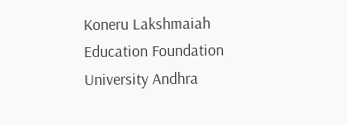Koneru Lakshmaiah Education Foundation University Andhra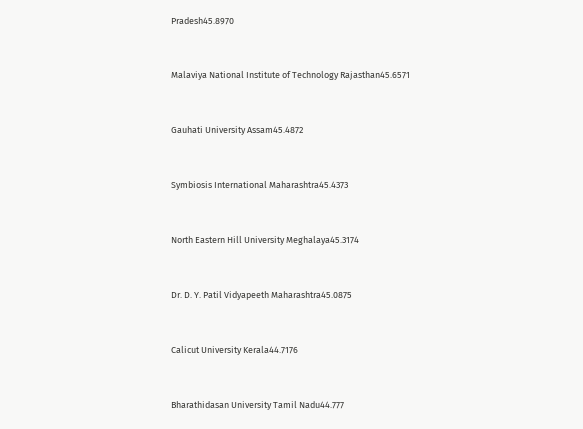Pradesh45.8970


Malaviya National Institute of Technology Rajasthan45.6571


Gauhati University Assam45.4872


Symbiosis International Maharashtra45.4373


North Eastern Hill University Meghalaya45.3174


Dr. D. Y. Patil Vidyapeeth Maharashtra45.0875


Calicut University Kerala44.7176


Bharathidasan University Tamil Nadu44.777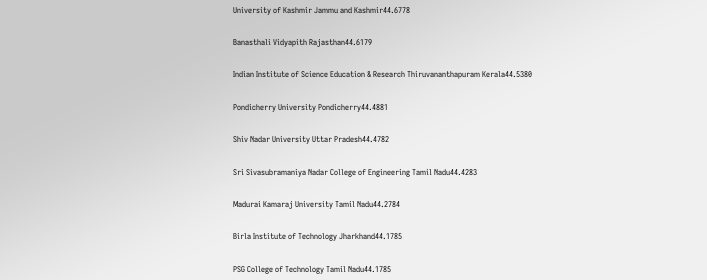University of Kashmir Jammu and Kashmir44.6778


Banasthali Vidyapith Rajasthan44.6179


Indian Institute of Science Education & Research Thiruvananthapuram Kerala44.5380


Pondicherry University Pondicherry44.4881


Shiv Nadar University Uttar Pradesh44.4782


Sri Sivasubramaniya Nadar College of Engineering Tamil Nadu44.4283


Madurai Kamaraj University Tamil Nadu44.2784


Birla Institute of Technology Jharkhand44.1785


PSG College of Technology Tamil Nadu44.1785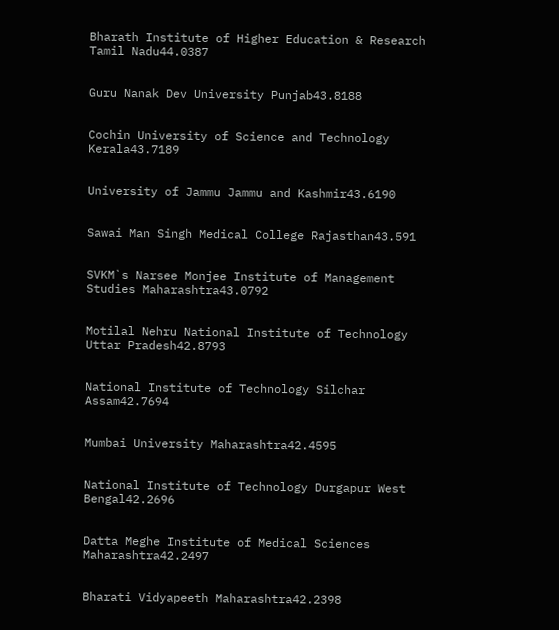Bharath Institute of Higher Education & Research Tamil Nadu44.0387


Guru Nanak Dev University Punjab43.8188


Cochin University of Science and Technology Kerala43.7189


University of Jammu Jammu and Kashmir43.6190


Sawai Man Singh Medical College Rajasthan43.591


SVKM`s Narsee Monjee Institute of Management Studies Maharashtra43.0792


Motilal Nehru National Institute of Technology Uttar Pradesh42.8793


National Institute of Technology Silchar Assam42.7694


Mumbai University Maharashtra42.4595


National Institute of Technology Durgapur West Bengal42.2696


Datta Meghe Institute of Medical Sciences Maharashtra42.2497


Bharati Vidyapeeth Maharashtra42.2398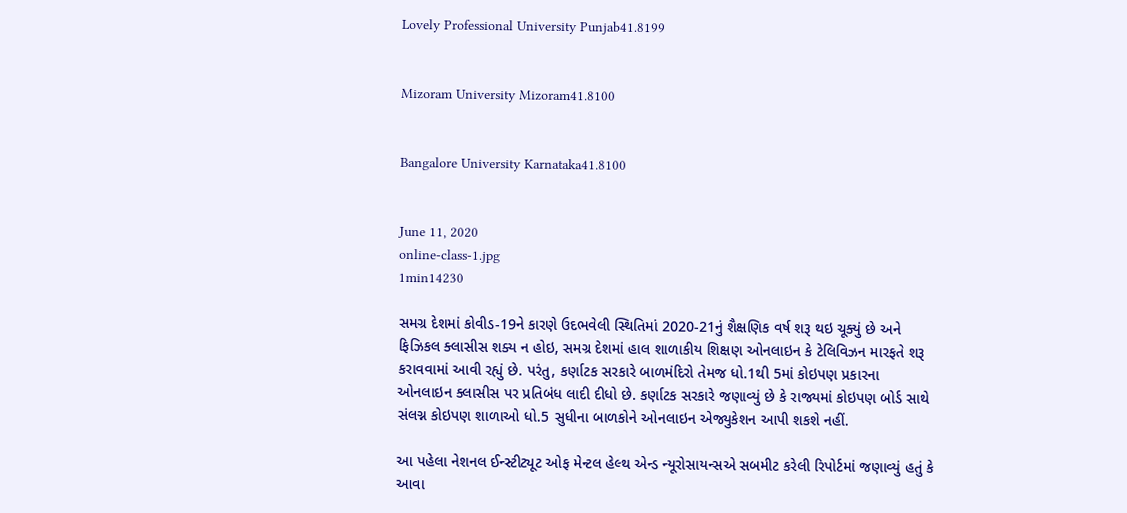Lovely Professional University Punjab41.8199


Mizoram University Mizoram41.8100


Bangalore University Karnataka41.8100


June 11, 2020
online-class-1.jpg
1min14230

સમગ્ર દેશમાં કોવીડ-19ને કારણે ઉદભવેલી સ્થિતિમાં 2020-21નું શૈક્ષણિક વર્ષ શરૂ થઇ ચૂક્યું છે અને ફિઝિકલ ક્લાસીસ શક્ય ન હોઇ, સમગ્ર દેશમાં હાલ શાળાકીય શિક્ષણ ઓનલાઇન કે ટેલિવિઝન મારફતે શરૂ કરાવવામાં આવી રહ્યું છે. પરંતુ, કર્ણાટક સરકારે બાળમંદિરો તેમજ ધો.1થી 5માં કોઇપણ પ્રકારના ઓનલાઇન ક્લાસીસ પર પ્રતિબંધ લાદી દીધો છે. કર્ણાટક સરકારે જણાવ્યું છે કે રાજ્યમાં કોઇપણ બોર્ડ સાથે સંલગ્ન કોઇપણ શાળાઓ ધો.5 સુધીના બાળકોને ઓનલાઇન એજ્યુકેશન આપી શકશે નહીં.

આ પહેલા નેશનલ ઈન્સ્ટીટ્યૂટ ઓફ મેન્ટલ હેલ્થ એન્ડ ન્યૂરોસાયન્સએ સબમીટ કરેલી રિપોર્ટમાં જણાવ્યું હતું કે આવા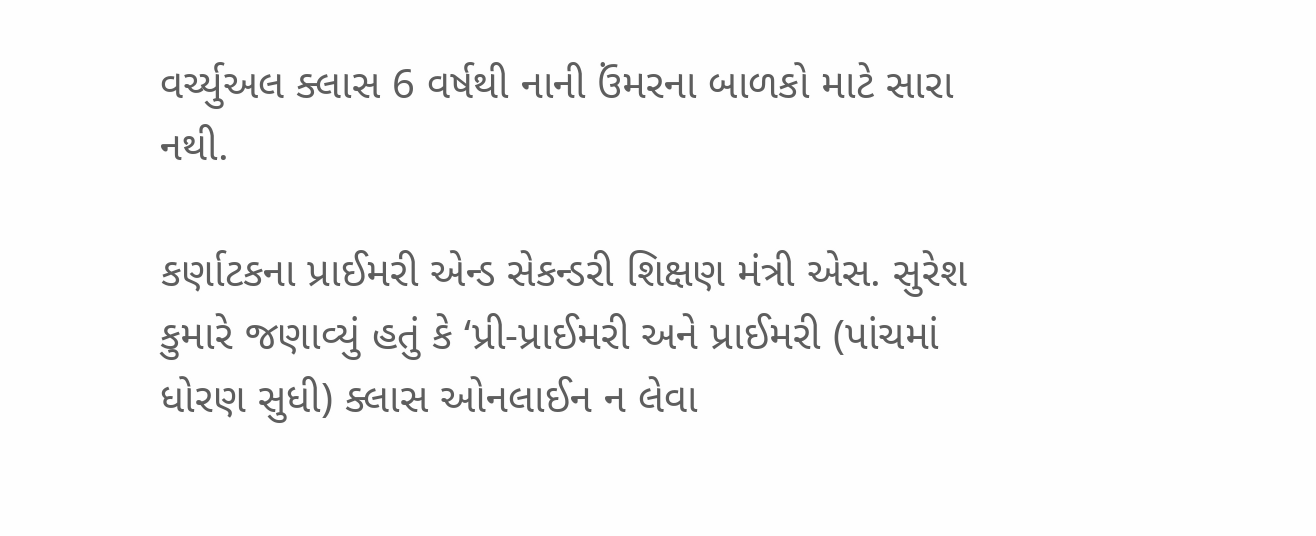વર્ચ્યુઅલ ક્લાસ 6 વર્ષથી નાની ઉંમરના બાળકો માટે સારા નથી.

કર્ણાટકના પ્રાઈમરી એન્ડ સેકન્ડરી શિક્ષણ મંત્રી એસ. સુરેશ કુમારે જણાવ્યું હતું કે ‘પ્રી-પ્રાઈમરી અને પ્રાઈમરી (પાંચમાં ધોરણ સુધી) ક્લાસ ઓનલાઈન ન લેવા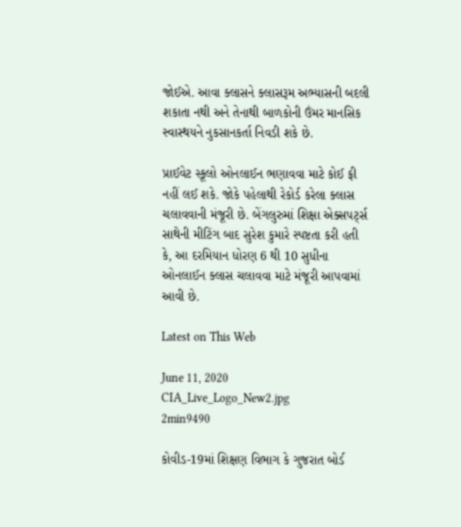જોઈએ. આવા ક્લાસને ક્લાસરૂમ અભ્યાસની બદલી શકાતા નથી અને તેનાથી બાળકોની ઉંમર માનસિક સ્વાસ્થયને નુકસાનકર્તા નિવડી શકે છે.

પ્રાઈવેટ સ્કૂલો ઓનલાઈન ભણાવવા માટે કોઈ ફી નહીં લઈ શકે. જોકે પહેલાથી રેકોર્ડ કરેલા ક્લાસ ચલાવવાની મંજૂરી છે. બેંગલુરુમાં શિક્ષા એક્સપર્ટ્સ સાથેની મીટિંગ બાદ સુરેશ કુમારે સ્પષ્ટતા કરી હતી કે, આ દરમિયાન ધોરણ 6 થી 10 સુધીના ઓનલાઈન ક્લાસ ચલાવવા માટે મંજૂરી આપવામાં આવી છે.

Latest on This Web

June 11, 2020
CIA_Live_Logo_New2.jpg
2min9490

કોવીડ-19માં શિક્ષણ વિભાગ કે ગુજરાત બોર્ડ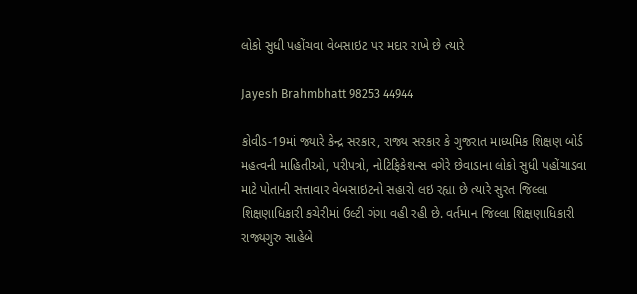લોકો સુધી પહોંચવા વેબસાઇટ પર મદાર રાખે છે ત્યારે

Jayesh Brahmbhatt 98253 44944

કોવીડ-19માં જ્યારે કેન્દ્ર સરકાર, રાજ્ય સરકાર કે ગુજરાત માધ્યમિક શિક્ષણ બોર્ડ મહત્વની માહિતીઓ, પરીપત્રો, નોટિફિકેશન્સ વગેરે છેવાડાના લોકો સુધી પહોંચાડવા માટે પોતાની સત્તાવાર વેબસાઇટનો સહારો લઇ રહ્યા છે ત્યારે સુરત જિલ્લા શિક્ષણાધિકારી કચેરીમાં ઉલ્ટી ગંગા વહી રહી છે. વર્તમાન જિલ્લા શિક્ષણાધિકારી રાજ્યગુરુ સાહેબે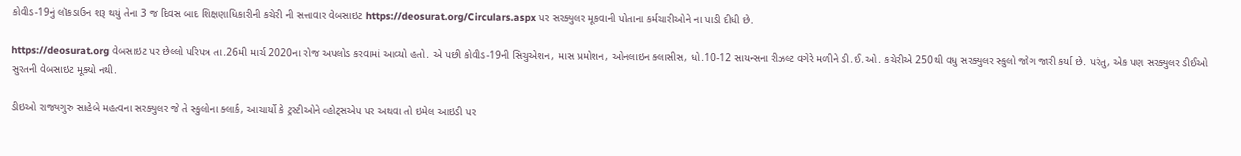કોવીડ-19નું લૉકડાઉન શરૂ થયું તેના 3 જ દિવસ બાદ શિક્ષણાધિકારીની કચેરી ની સત્તાવાર વેબસાઇટ https://deosurat.org/Circulars.aspx પર સરક્યુલર મૂકવાની પોતાના કર્મચારીઓને ના પાડી દીધી છે.

https://deosurat.org વેબસાઇટ પર છેલ્લો પરિપત્ર તા.26મી માર્ચ 2020ના રોજ અપલોડ કરવામાં આવ્યો હતો. એ પછી કોવીડ-19ની સિચુએશન, માસ પ્રમોશન, ઓનલાઇન ક્લાસીસ, ધો.10-12 સાયન્સના રીઝલ્ટ વગેરે મળીને ડી.ઈ.ઓ. કચેરીએ 250થી વધુ સરક્યુલર સ્કુલો જોગ જારી કર્યા છે. પરંતુ, એક પણ સરક્યુલર ડીઈઓ સુરતની વેબસાઇટ મૂક્યો નથી.

ડીઇઓ રાજ્યગુરુ સાહેબે મહત્વના સરક્યુલર જે તે સ્કુલોના ક્લાર્ક, આચાર્યો કે ટ્રસ્ટીઓને વ્હોટ્સએપ પર અથવા તો ઇમેલ આઇડી પર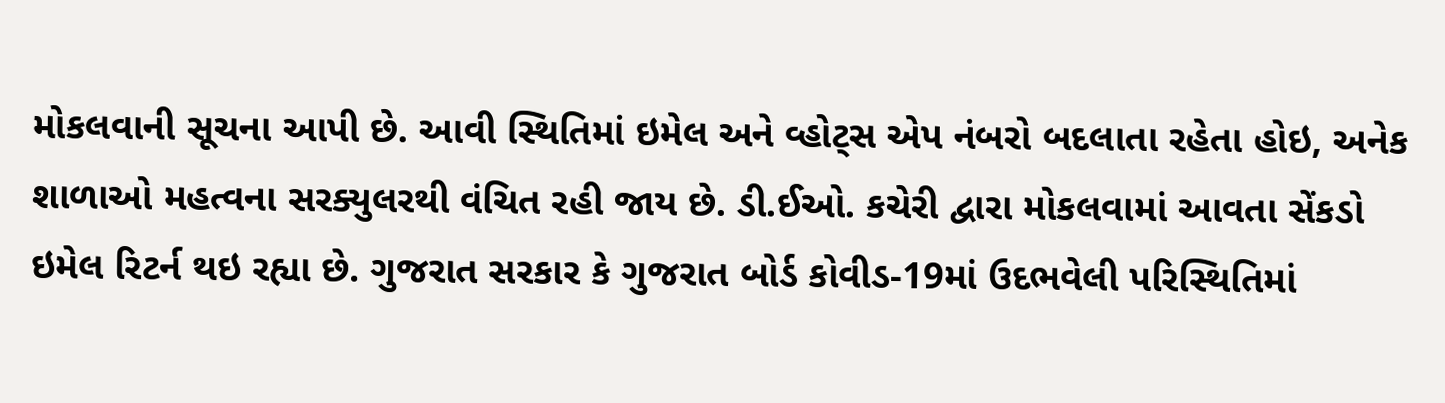મોકલવાની સૂચના આપી છે. આવી સ્થિતિમાં ઇમેલ અને વ્હોટ્સ એપ નંબરો બદલાતા રહેતા હોઇ, અનેક શાળાઓ મહત્વના સરક્યુલરથી વંચિત રહી જાય છે. ડી.ઈઓ. કચેરી દ્વારા મોકલવામાં આવતા સેંકડો ઇમેલ રિટર્ન થઇ રહ્યા છે. ગુજરાત સરકાર કે ગુજરાત બોર્ડ કોવીડ-19માં ઉદભવેલી પરિસ્થિતિમાં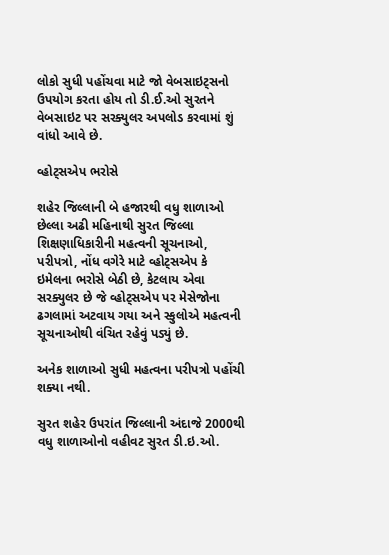લોકો સુધી પહોંચવા માટે જો વેબસાઇટ્સનો ઉપયોગ કરતા હોય તો ડી.ઈ.ઓ સુરતને વેબસાઇટ પર સરક્યુલર અપલોડ કરવામાં શું વાંધો આવે છે.

વ્હોટ્સએપ ભરોસે

શહેર જિલ્લાની બે હજારથી વધુ શાળાઓ છેલ્લા અઢી મહિનાથી સુરત જિલ્લા શિક્ષણાધિકારીની મહત્વની સૂચનાઓ, પરીપત્રો, નોંધ વગેરે માટે વ્હોટ્સએપ કે ઇમેલના ભરોસે બેઠી છે, કેટલાય એવા સરક્યુલર છે જે વ્હોટ્સએપ પર મેસેજોના ઢગલામાં અટવાય ગયા અને સ્કુલોએ મહત્વની સૂચનાઓથી વંચિત રહેવું પડ્યું છે.

અનેક શાળાઓ સુધી મહત્વના પરીપત્રો પહોંચી શક્યા નથી.

સુરત શહેર ઉપરાંત જિલ્લાની અંદાજે 2000થી વધુ શાળાઓનો વહીવટ સુરત ડી.ઇ.ઓ.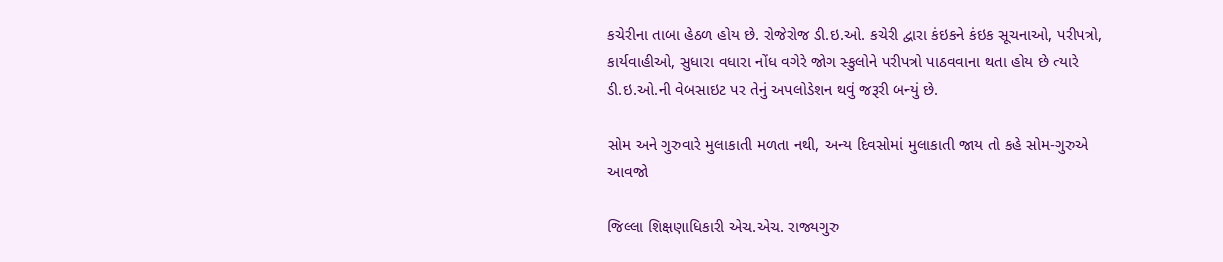કચેરીના તાબા હેઠળ હોય છે. રોજેરોજ ડી.ઇ.ઓ. કચેરી દ્વારા કંઇકને કંઇક સૂચનાઓ, પરીપત્રો, કાર્યવાહીઓ, સુધારા વધારા નોંધ વગેરે જોગ સ્કુલોને પરીપત્રો પાઠવવાના થતા હોય છે ત્યારે ડી.ઇ.ઓ.ની વેબસાઇટ પર તેનું અપલોડેશન થવું જરૂરી બન્યું છે.

સોમ અને ગુરુવારે મુલાકાતી મળતા નથી, અન્ય દિવસોમાં મુલાકાતી જાય તો કહે સોમ-ગુરુએ આવજો

જિલ્લા શિક્ષણાધિકારી એચ.એચ. રાજ્યગુરુ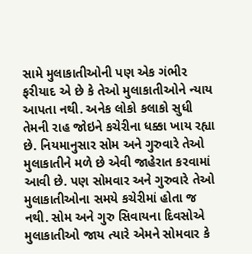સામે મુલાકાતીઓની પણ એક ગંભીર ફરીયાદ એ છે કે તેઓ મુલાકાતીઓને ન્યાય આપતા નથી. અનેક લોકો કલાકો સુધી તેમની રાહ જોઇને કચેરીના ધક્કા ખાય રહ્યા છે. નિયમાનુસાર સોમ અને ગુરુવારે તેઓ મુલાકાતીને મળે છે એવી જાહેરાત કરવામાં આવી છે. પણ સોમવાર અને ગુરુવારે તેઓ મુલાકાતીઓના સમયે કચેરીમાં હોતા જ નથી. સોમ અને ગુરુ સિવાયના દિવસોએ મુલાકાતીઓ જાય ત્યારે એમને સોમવાર કે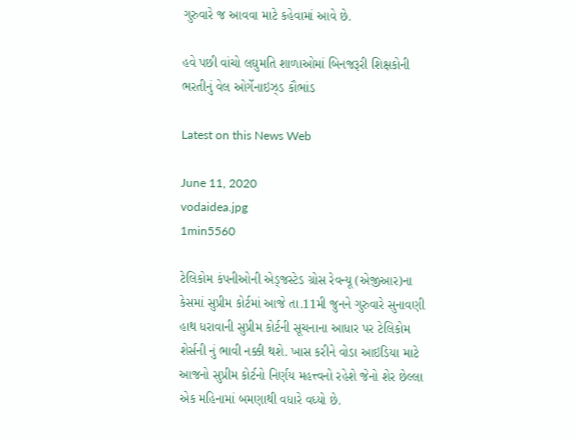ગુરુવારે જ આવવા માટે કહેવામાં આવે છે.

હવે પછી વાંચો લઘુમતિ શાળાઓમાં બિનજરૂરી શિક્ષકોની ભરતીનું વેલ ઓર્ગેનાઇઝ્ડ કૌભાંડ

Latest on this News Web

June 11, 2020
vodaidea.jpg
1min5560

ટેલિકોમ કંપનીઓની એડ્જસ્ટેડ ગ્રોસ રેવન્યૂ (એજીઆર)ના કેસમાં સુપ્રીમ કોર્ટમાં આજે તા.11મી જુનને ગુરુવારે સુનાવણી હાથ ધરાવાની સુપ્રીમ કોર્ટની સૂચનાના આધાર પર ટેલિકોમ શેર્સની નું ભાવી નક્કી થશે. ખાસ કરીને વોડા આઇડિયા માટે આજનો સુપ્રીમ કોર્ટનો નિર્ણય મહત્ત્વનો રહેશે જેનો શેર છેલ્લા એક મહિનામાં બમણાથી વધારે વધ્યો છે.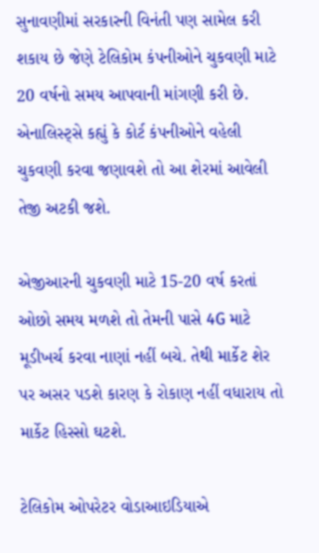સુનાવણીમાં સરકારની વિનંતી પણ સામેલ કરી શકાય છે જેણે ટેલિકોમ કંપનીઓને ચુકવણી માટે 20 વર્ષનો સમય આપવાની માંગણી કરી છે. એનાલિસ્ટ્સે કહ્યું કે કોર્ટ કંપનીઓને વહેલી ચુકવણી કરવા જણાવશે તો આ શેરમાં આવેલી તેજી અટકી જશે.

એજીઆરની ચુકવણી માટે 15-20 વર્ષ કરતાં ઓછો સમય મળશે તો તેમની પાસે 4G માટે મૂડીખર્ચ કરવા નાણાં નહીં બચે. તેથી માર્કેટ શેર પર અસર પડશે કારણ કે રોકાણ નહીં વધારાય તો માર્કેટ હિસ્સો ઘટશે.

ટેલિકોમ ઓપરેટર વોડાઆઇડિયાએ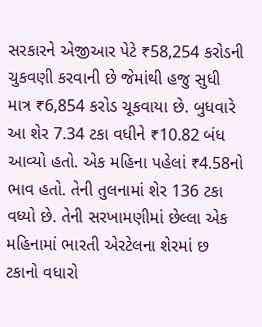સરકારને એજીઆર પેટે ₹58,254 કરોડની ચુકવણી કરવાની છે જેમાંથી હજુ સુધી માત્ર ₹6,854 કરોડ ચૂકવાયા છે. બુધવારે આ શેર 7.34 ટકા વધીને ₹10.82 બંધ આવ્યો હતો. એક મહિના પહેલાં ₹4.58નો ભાવ હતો. તેની તુલનામાં શેર 136 ટકા વધ્યો છે. તેની સરખામણીમાં છેલ્લા એક મહિનામાં ભારતી એરટેલના શેરમાં છ ટકાનો વધારો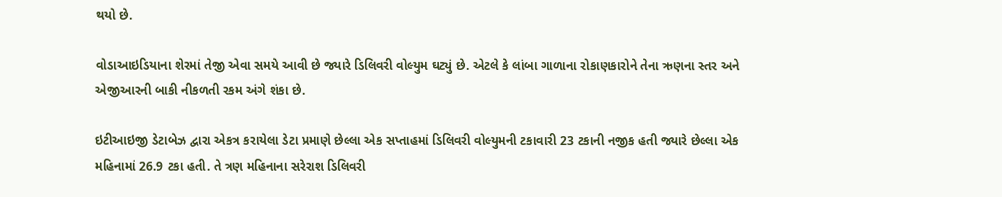થયો છે.

વોડાઆઇડિયાના શેરમાં તેજી એવા સમયે આવી છે જ્યારે ડિલિવરી વોલ્યુમ ઘટ્યું છે. એટલે કે લાંબા ગાળાના રોકાણકારોને તેના ઋણના સ્તર અને એજીઆરની બાકી નીકળતી રકમ અંગે શંકા છે.

ઇટીઆઇજી ડેટાબેઝ દ્વારા એકત્ર કરાયેલા ડેટા પ્રમાણે છેલ્લા એક સપ્તાહમાં ડિલિવરી વોલ્યુમની ટકાવારી 23 ટકાની નજીક હતી જ્યારે છેલ્લા એક મહિનામાં 26.9 ટકા હતી. તે ત્રણ મહિનાના સરેરાશ ડિલિવરી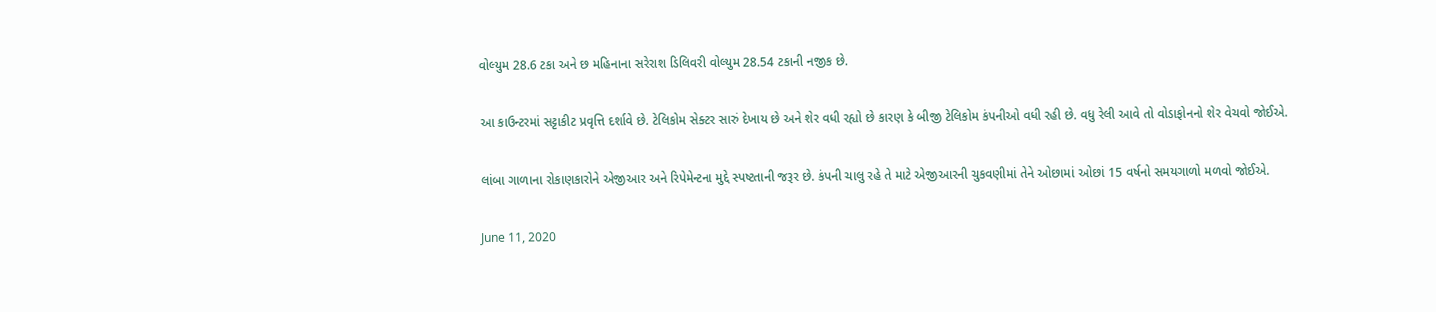વોલ્યુમ 28.6 ટકા અને છ મહિનાના સરેરાશ ડિલિવરી વોલ્યુમ 28.54 ટકાની નજીક છે.

આ કાઉન્ટરમાં સટ્ટાકીટ પ્રવૃત્તિ દર્શાવે છે. ટેલિકોમ સેક્ટર સારું દેખાય છે અને શેર વધી રહ્યો છે કારણ કે બીજી ટેલિકોમ કંપનીઓ વધી રહી છે. વધુ રેલી આવે તો વોડાફોનનો શેર વેચવો જોઈએ.

લાંબા ગાળાના રોકાણકારોને એજીઆર અને રિપેમેન્ટના મુદ્દે સ્પષ્ટતાની જરૂર છે. કંપની ચાલુ રહે તે માટે એજીઆરની ચુકવણીમાં તેને ઓછામાં ઓછાં 15 વર્ષનો સમયગાળો મળવો જોઈએ.

June 11, 2020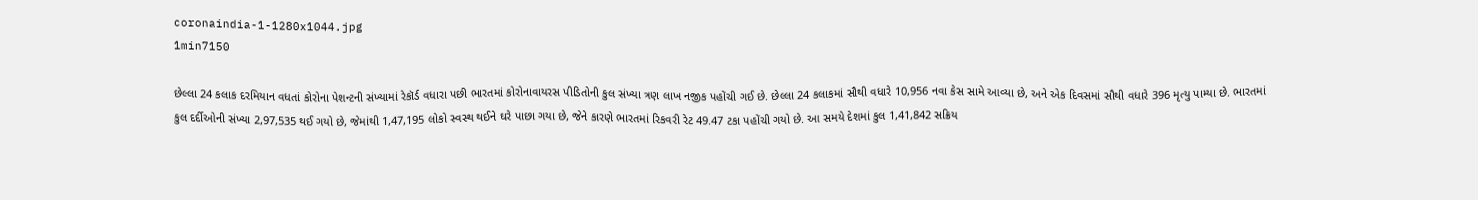coronaindia-1-1280x1044.jpg
1min7150

છેલ્લા 24 કલાક દરમિયાન વધતાં કોરોના પેશન્ટની સંખ્યામાં રેકૉર્ડ વધારા પછી ભારતમાં કોરોનાવાયરસ પીડિતોની કુલ સંખ્યા ત્રણ લાખ નજીક પહોંચી ગઈ છે. છેલ્લા 24 કલાકમાં સૌથી વધારે 10,956 નવા કેસ સામે આવ્યા છે, અને એક દિવસમાં સૌથી વધારે 396 મૃત્યુ પામ્યા છે. ભારતમાં કુલ દર્દીઓની સંખ્યા 2,97,535 થઈ ગયો છે, જેમાંથી 1,47,195 લોકો સ્વસ્થ થઈને ઘરે પાછા ગયા છે, જેને કારણે ભારતમાં રિકવરી રેટ 49.47 ટકા પહોંચી ગયો છે. આ સમયે દેશમાં કુલ 1,41,842 સક્રિય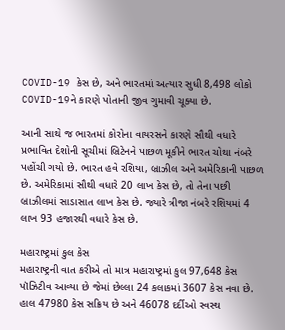COVID-19 કેસ છે, અને ભારતમાં અત્યાર સુધી 8,498 લોકો COVID-19ને કારણે પોતાની જીવ ગુમાવી ચૂક્યા છે.

આની સાથે જ ભારતમાં કોરોના વાયરસને કારણે સૌથી વધારે પ્રભાવિત દેશોની સૂચીમાં બ્રિટેનને પાછળ મૂકીને ભારત ચોથા નંબરે પહોંચી ગયો છે. ભારત હવે રશિયા, બ્રાઝીલ અને અમેરિકાની પાછળ છે. અમેરિકામાં સૌથી વધારે 20 લાખ કેસ છે, તો તેના પછી બ્રાઝીલમાં સાડાસાત લાખ કેસ છે. જ્યારે ત્રીજા નંબરે રશિયમાં 4 લાખ 93 હજારથી વધારે કેસ છે.

મહારાષ્ટ્રમાં કુલ કેસ
મહારાષ્ટ્રની વાત કરીએ તો માત્ર મહારાષ્ટ્રમાં કુલ 97,648 કેસ પૉઝિટીવ આવ્યા છે જેમાં છેલ્લા 24 કલાકમાં 3607 કેસ નવા છે. હાલ 47980 કેસ સક્રિય છે અને 46078 દર્દીઓ સ્વસ્થ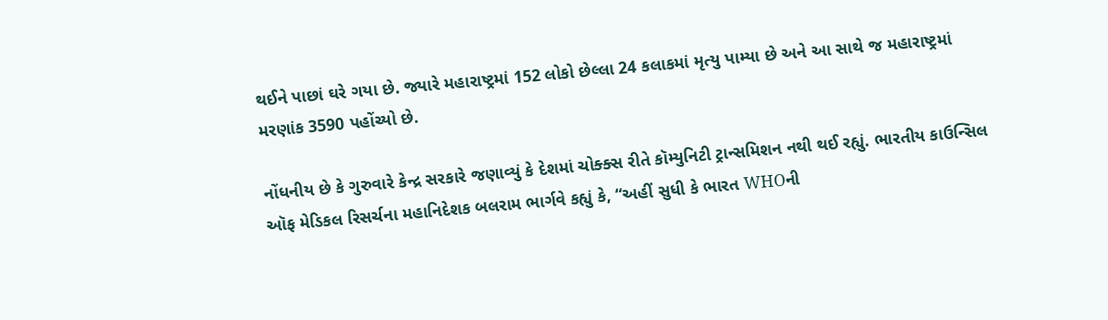થઈને પાછાં ઘરે ગયા છે. જ્યારે મહારાષ્ટ્રમાં 152 લોકો છેલ્લા 24 કલાકમાં મૃત્યુ પામ્યા છે અને આ સાથે જ મહારાષ્ટ્રમાં મરણાંક 3590 પહોંચ્યો છે.

નોંધનીય છે કે ગુરુવારે કેન્દ્ર સરકારે જણાવ્યું કે દેશમાં ચોક્ક્સ રીતે કૉમ્યુનિટી ટ્રાન્સમિશન નથી થઈ રહ્યું. ભારતીય કાઉન્સિલ ઑફ મેડિકલ રિસર્ચના મહાનિદેશક બલરામ ભાર્ગવે કહ્યું કે, “અહીં સુધી કે ભારત WHOની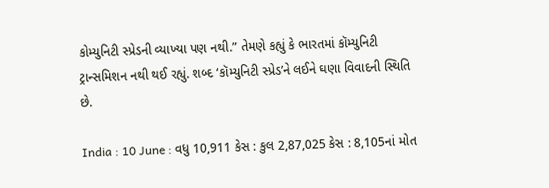કોમ્યુનિટી સ્પ્રેડની વ્યાખ્યા પણ નથી.” તેમણે કહ્યું કે ભારતમાં કૉમ્યુનિટી ટ્રાન્સમિશન નથી થઈ રહ્યું. શબ્દ ‘કૉમ્યુનિટી સ્પ્રેડ’ને લઈને ઘણા વિવાદની સ્થિતિ છે.

India : 10 June : વધુ 10,911 કેસ : કુલ 2,87,025 કેસ : 8,105નાં મોત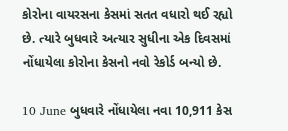કોરોના વાયરસના કેસમાં સતત વધારો થઈ રહ્યો છે. ત્યારે બુધવારે અત્યાર સુધીના એક દિવસમાં નોંધાયેલા કોરોના કેસનો નવો રેકોર્ડ બન્યો છે.

10 June બુધવારે નોંધાયેલા નવા 10,911 કેસ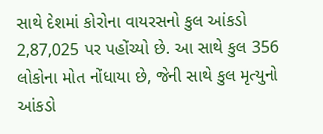સાથે દેશમાં કોરોના વાયરસનો કુલ આંકડો 2,87,025 પર પહોંચ્યો છે. આ સાથે કુલ 356 લોકોના મોત નોંધાયા છે, જેની સાથે કુલ મૃત્યુનો આંકડો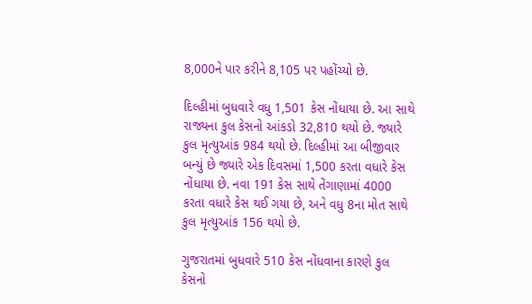8,000ને પાર કરીને 8,105 પર પહોંચ્યો છે.

દિલ્હીમાં બુધવારે વધુ 1,501 કેસ નોંધાયા છે. આ સાથે રાજ્યના કુલ કેસનો આંકડો 32,810 થયો છે. જ્યારે કુલ મૃત્યુઆંક 984 થયો છે. દિલ્હીમાં આ બીજીવાર બન્યું છે જ્યારે એક દિવસમાં 1,500 કરતા વધારે કેસ નોંધાયા છે. નવા 191 કેસ સાથે તેંગાણામાં 4000 કરતા વધારે કેસ થઈ ગયા છે, અને વધુ 8ના મોત સાથે કુલ મૃત્યુઆંક 156 થયો છે.

ગુજરાતમાં બુધવારે 510 કેસ નોંધવાના કારણે કુલ કેસનો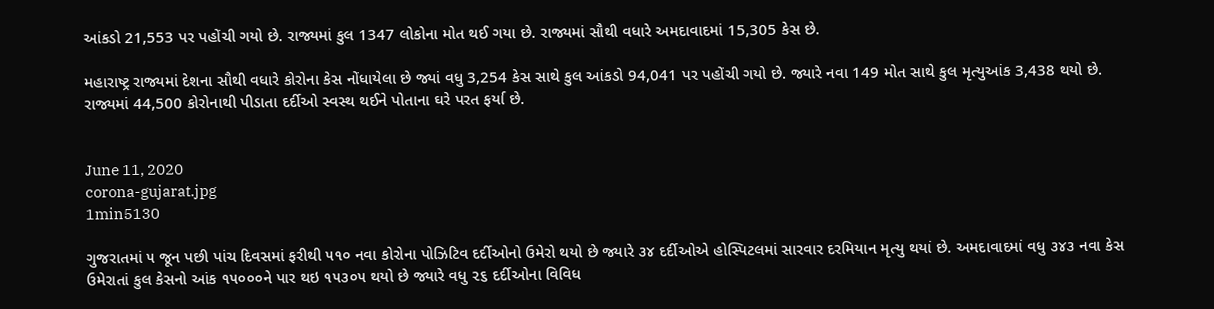આંકડો 21,553 પર પહોંચી ગયો છે. રાજ્યમાં કુલ 1347 લોકોના મોત થઈ ગયા છે. રાજ્યમાં સૌથી વધારે અમદાવાદમાં 15,305 કેસ છે.

મહારાષ્ટ્ર રાજ્યમાં દેશના સૌથી વધારે કોરોના કેસ નોંધાયેલા છે જ્યાં વધુ 3,254 કેસ સાથે કુલ આંકડો 94,041 પર પહોંચી ગયો છે. જ્યારે નવા 149 મોત સાથે કુલ મૃત્યુઆંક 3,438 થયો છે. રાજ્યમાં 44,500 કોરોનાથી પીડાતા દર્દીઓ સ્વસ્થ થઈને પોતાના ઘરે પરત ફર્યા છે.


June 11, 2020
corona-gujarat.jpg
1min5130

ગુજરાતમાં ૫ જૂન પછી પાંચ દિવસમાં ફરીથી ૫૧૦ નવા કોરોના પોઝિટિવ દર્દીઓનો ઉમેરો થયો છે જ્યારે ૩૪ દર્દીઓએ હોસ્પિટલમાં સારવાર દરમિયાન મૃત્યુ થયાં છે. અમદાવાદમાં વધુ ૩૪૩ નવા કેસ ઉમેરાતાં કુલ કેસનો આંક ૧૫૦૦૦ને પાર થઇ ૧૫૩૦૫ થયો છે જ્યારે વધુ ૨૬ દર્દીઓના વિવિધ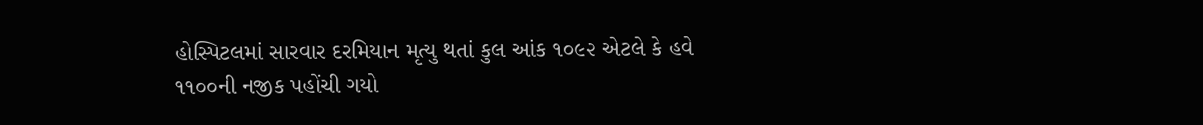હોસ્પિટલમાં સારવાર દરમિયાન મૃત્યુ થતાં કુલ આંક ૧૦૯૨ એટલે કે હવે ૧૧૦૦ની નજીક પહોંચી ગયો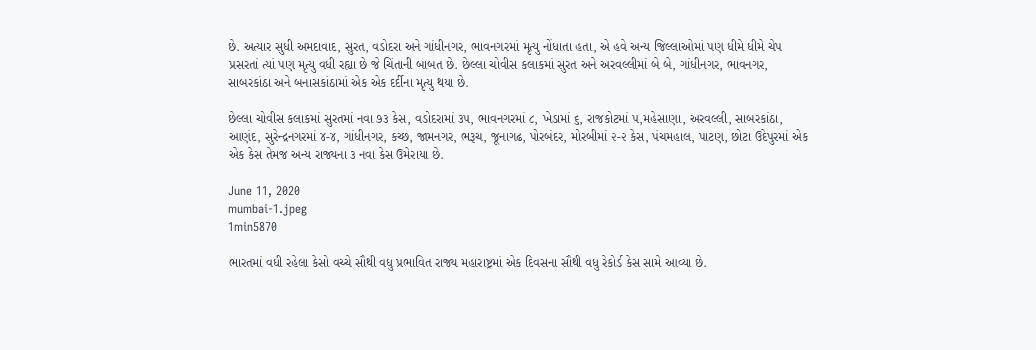છે. અત્યાર સુધી અમદાવાદ, સુરત, વડોદરા અને ગાંધીનગર, ભાવનગરમાં મૃત્યુ નોંધાતા હતા, એ હવે અન્ય જિલ્લાઓમાં પણ ધીમે ધીમે ચેપ પ્રસરતાં ત્યાં પણ મૃત્યુ વધી રહ્યા છે જે ચિંતાની બાબત છે. છેલ્લા ચોવીસ કલાકમાં સુરત અને અરવલ્લીમાં બે બે, ગાંધીનગર, ભાવનગર, સાબરકાંઠા અને બનાસકાંઠામાં એક એક દર્દીના મૃત્યુ થયા છે.

છેલ્લા ચોવીસ કલાકમાં સુરતમાં નવા ૭૩ કેસ, વડોદરામાં ૩૫, ભાવનગરમાં ૮, ખેડામાં ૬, રાજકોટમાં ૫,મહેસાણા, અરવલ્લી, સાબરકાંઠા, આણંદ, સુરેન્દ્રનગરમાં ૪-૪, ગાંધીનગર, કચ્છ, જામનગર, ભરૂચ, જૂનાગઢ, પોરબંદર, મોરબીમાં ૨-૨ કેસ, પંચમહાલ, પાટણ, છોટા ઉદેપુરમાં એક એક કેસ તેમજ અન્ય રાજ્યના ૩ નવા કેસ ઉમેરાયા છે.

June 11, 2020
mumbai-1.jpeg
1min5870

ભારતમાં વધી રહેલા કેસો વચ્ચે સૌથી વધુ પ્રભાવિત રાજ્ય મહારાષ્ટ્રમાં એક દિવસના સૌથી વધુ રેકોર્ડ કેસ સામે આવ્યા છે.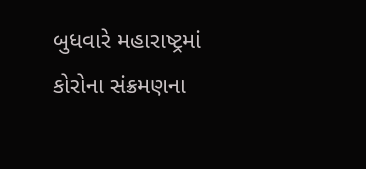બુધવારે મહારાષ્ટ્રમાં કોરોના સંક્રમણના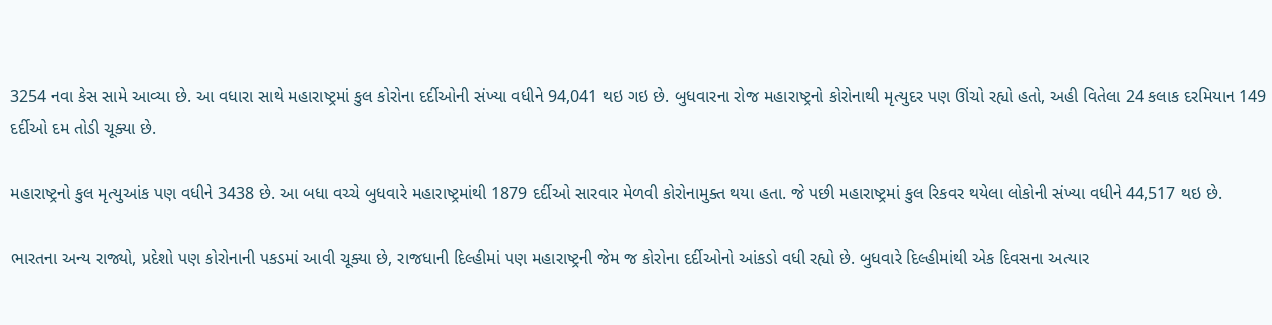3254 નવા કેસ સામે આવ્યા છે. આ વધારા સાથે મહારાષ્ટ્રમાં કુલ કોરોના દર્દીઓની સંખ્યા વધીને 94,041 થઇ ગઇ છે. બુધવારના રોજ મહારાષ્ટ્રનો કોરોનાથી મૃત્યુદર પણ ઊંચો રહ્યો હતો, અહી વિતેલા 24 કલાક દરમિયાન 149 દર્દીઓ દમ તોડી ચૂક્યા છે.

મહારાષ્ટ્રનો કુલ મૃત્યુઆંક પણ વધીને 3438 છે. આ બધા વચ્ચે બુધવારે મહારાષ્ટ્રમાંથી 1879 દર્દીઓ સારવાર મેળવી કોરોનામુક્ત થયા હતા. જે પછી મહારાષ્ટ્રમાં કુલ રિકવર થયેલા લોકોની સંખ્યા વધીને 44,517 થઇ છે.

ભારતના અન્ય રાજ્યો, પ્રદેશો પણ કોરોનાની પકડમાં આવી ચૂક્યા છે, રાજધાની દિલ્હીમાં પણ મહારાષ્ટ્રની જેમ જ કોરોના દર્દીઓનો આંકડો વધી રહ્યો છે. બુધવારે દિલ્હીમાંથી એક દિવસના અત્યાર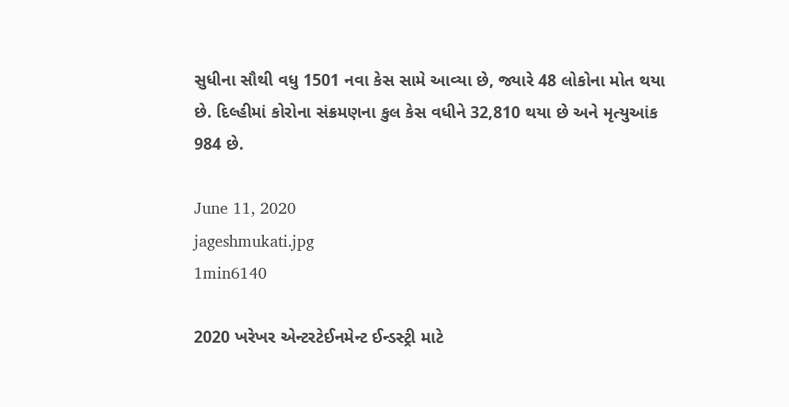સુધીના સૌથી વધુ 1501 નવા કેસ સામે આવ્યા છે, જ્યારે 48 લોકોના મોત થયા છે. દિલ્હીમાં કોરોના સંક્રમણના કુલ કેસ વધીને 32,810 થયા છે અને મૃત્યુઆંક 984 છે.

June 11, 2020
jageshmukati.jpg
1min6140

2020 ખરેખર એન્ટરટેઈનમેન્ટ ઈન્ડસ્ટ્રી માટે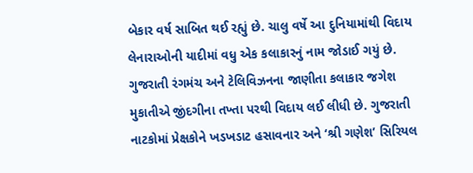બેકાર વર્ષ સાબિત થઈ રહ્યું છે. ચાલુ વર્ષે આ દુનિયામાંથી વિદાય લેનારાઓની યાદીમાં વધુ એક કલાકારનું નામ જોડાઈ ગયું છે. ગુજરાતી રંગમંચ અને ટેલિવિઝનના જાણીતા કલાકાર જગેશ મુકાતીએ જીંદગીના તખ્તા પરથી વિદાય લઈ લીધી છે. ગુજરાતી નાટકોમાં પ્રેક્ષકોને ખડખડાટ હસાવનાર અને ‘શ્રી ગણેશ’ સિરિયલ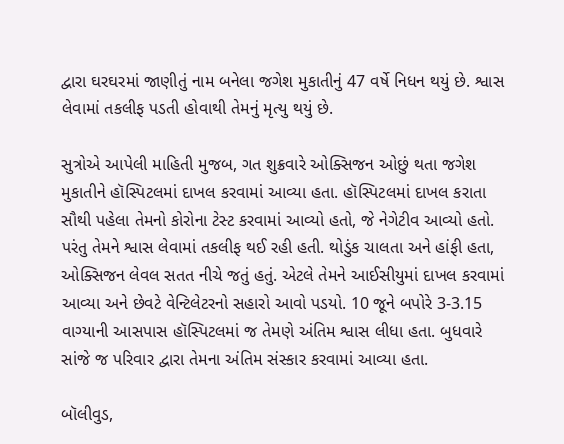દ્વારા ઘરઘરમાં જાણીતું નામ બનેલા જગેશ મુકાતીનું 47 વર્ષે નિધન થયું છે. શ્વાસ લેવામાં તકલીફ પડતી હોવાથી તેમનું મૃત્યુ થયું છે.

સુત્રોએ આપેલી માહિતી મુજબ, ગત શુક્રવારે ઓક્સિજન ઓછું થતા જગેશ મુકાતીને હૉસ્પિટલમાં દાખલ કરવામાં આવ્યા હતા. હૉસ્પિટલમાં દાખલ કરાતા સૌથી પહેલા તેમનો કોરોના ટેસ્ટ કરવામાં આવ્યો હતો, જે નેગેટીવ આવ્યો હતો. પરંતુ તેમને શ્વાસ લેવામાં તકલીફ થઈ રહી હતી. થોડુંક ચાલતા અને હાંફી હતા, ઓક્સિજન લેવલ સતત નીચે જતું હતું. એટલે તેમને આઈસીયુમાં દાખલ કરવામાં આવ્યા અને છેવટે વેન્ટિલેટરનો સહારો આવો પડયો. 10 જૂને બપોરે 3-3.15 વાગ્યાની આસપાસ હૉસ્પિટલમાં જ તેમણે અંતિમ શ્વાસ લીધા હતા. બુધવારે સાંજે જ પરિવાર દ્વારા તેમના અંતિમ સંસ્કાર કરવામાં આવ્યા હતા.

બૉલીવુડ,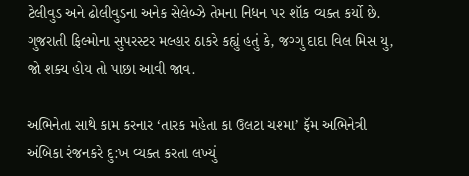ટેલીવુડ અને ઢોલીવુડના અનેક સેલેબ્ઝે તેમના નિધન પર શૉક વ્યક્ત કર્યો છે. ગુજરાતી ફિલ્મોના સુપરસ્ટર મલ્હાર ઠાકરે કહ્યું હતું કે, જગ્ગુ દાદા વિલ મિસ યુ, જો શક્ય હોય તો પાછા આવી જાવ.

અભિનેતા સાથે કામ કરનાર ‘તારક મહેતા કા ઉલટા ચશ્મા’ ફૅમ અભિનેત્રી અંબિકા રંજનકરે દુ:ખ વ્યક્ત કરતા લખ્યું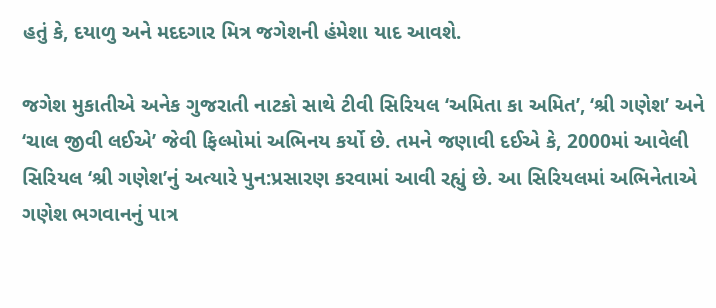હતું કે, દયાળુ અને મદદગાર મિત્ર જગેશની હંમેશા યાદ આવશે.

જગેશ મુકાતીએ અનેક ગુજરાતી નાટકો સાથે ટીવી સિરિયલ ‘અમિતા કા અમિત’, ‘શ્રી ગણેશ’ અને ‘ચાલ જીવી લઈએ’ જેવી ફિલ્મોમાં અભિનય કર્યો છે. તમને જણાવી દઈએ કે, 2000માં આવેલી સિરિયલ ‘શ્રી ગણેશ’નું અત્યારે પુન:પ્રસારણ કરવામાં આવી રહ્યું છે. આ સિરિયલમાં અભિનેતાએ ગણેશ ભગવાનનું પાત્ર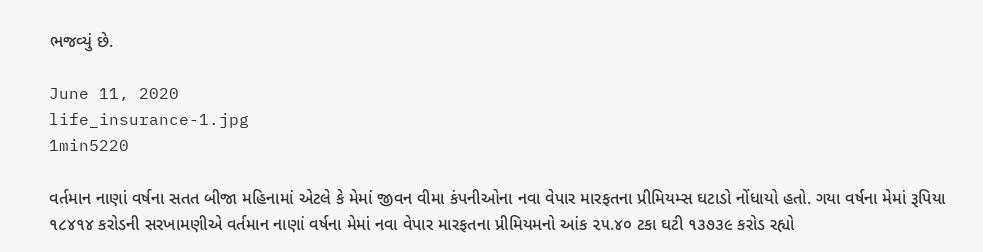ભજવ્યું છે.

June 11, 2020
life_insurance-1.jpg
1min5220

વર્તમાન નાણાં વર્ષના સતત બીજા મહિનામાં એટલે કે મેમાં જીવન વીમા કંપનીઓના નવા વેપાર મારફતના પ્રીમિયમ્સ ઘટાડો નોંધાયો હતો. ગયા વર્ષના મેમાં રૂપિયા ૧૮૪૧૪ કરોડની સરખામણીએ વર્તમાન નાણાં વર્ષના મેમાં નવા વેપાર મારફતના પ્રીમિયમનો આંક ૨૫.૪૦ ટકા ઘટી ૧૩૭૩૯ કરોડ રહ્યો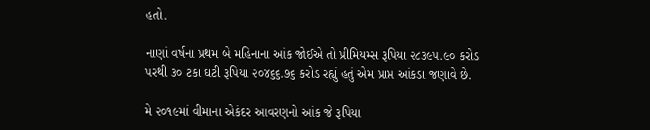હતો.

નાણાં વર્ષના પ્રથમ બે મહિનાના આંક જોઈએ તો પ્રીમિયમ્સ રૂપિયા ૨૮૩૯૫.૯૦ કરોડ પરથી ૩૦ ટકા ઘટી રૂપિયા ૨૦૪૬૬.૭૬ કરોડ રહ્યું હતું એમ પ્રાપ્ત આંકડા જણાવે છે.

મે ૨૦૧૯માં વીમાના એકંદર આવરણનો આંક જે રૂપિયા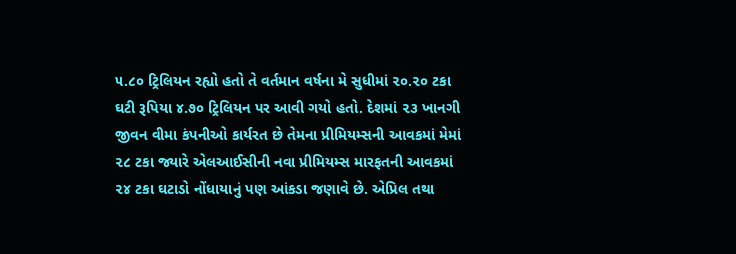૫.૮૦ ટ્રિલિયન રહ્યો હતો તે વર્તમાન વર્ષના મે સુધીમાં ૨૦.૨૦ ટકા ઘટી રૂપિયા ૪.૭૦ ટ્રિલિયન પર આવી ગયો હતો. દેશમાં ૨૩ ખાનગી જીવન વીમા કંપનીઓ કાર્યરત છે તેમના પ્રીમિયમ્સની આવકમાં મેમાં ૨૮ ટકા જ્યારે એલઆઈસીની નવા પ્રીમિયમ્સ મારફતની આવકમાં ૨૪ ટકા ઘટાડો નોંધાયાનું પણ આંકડા જણાવે છે. એપ્રિલ તથા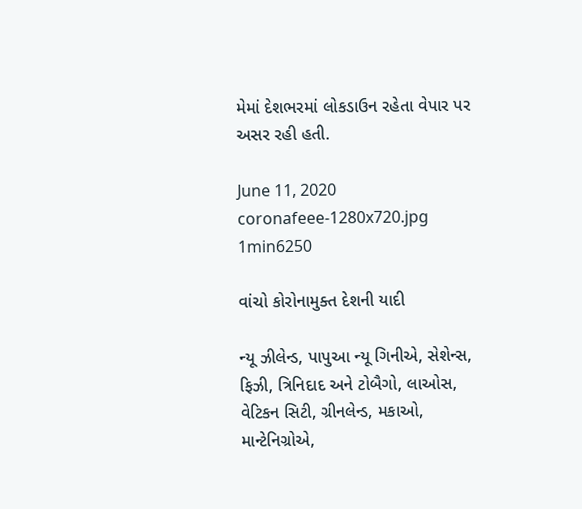મેમાં દેશભરમાં લોકડાઉન રહેતા વેપાર પર અસર રહી હતી.

June 11, 2020
coronafeee-1280x720.jpg
1min6250

વાંચો કોરોનામુક્ત દેશની યાદી

ન્યૂ ઝીલેન્ડ, પાપુઆ ન્યૂ ગિનીએ, સેશેન્સ, ફિઝી, ત્રિનિદાદ અને ટોબૈગો, લાઓસ, વેટિકન સિટી, ગ્રીનલેન્ડ, મકાઓ, માન્ટેનિગ્રોએ,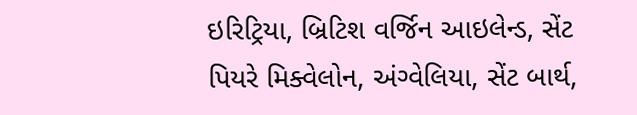ઇરિટ્રિયા, બ્રિટિશ વર્જિન આઇલેન્ડ, સેંટ પિયરે મિક્વેલોન, અંગ્વેલિયા, સેંટ બાર્થ,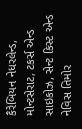કૈરેબિયન નેધરલેન્ડ, મોન્ટસેરાટ, ટકર્સ એન્ડ સાઇકોઝ, સેન્ટ કિસ્ટ એન્ડ નેવિસ તિમોર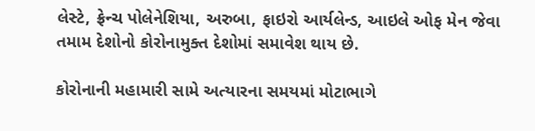લેસ્ટે, ફ્રેન્ચ પોલેનેશિયા, અરુબા, ફાઇરો આર્યલેન્ડ, આઇલે ઓફ મેન જેવા તમામ દેશોનો કોરોનામુક્ત દેશોમાં સમાવેશ થાય છે.

કોરોનાની મહામારી સામે અત્યારના સમયમાં મોટાભાગે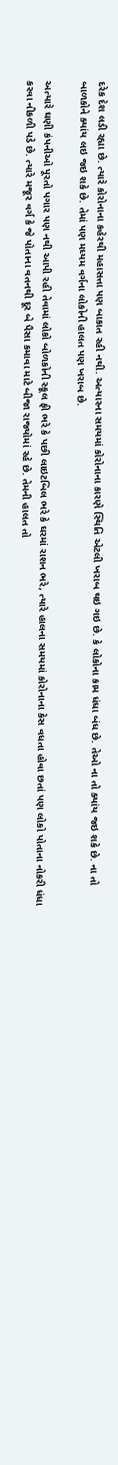દરેક દેશ લડી રહ્યા છે. ત્યારે કોરોનાના કહેરથી મહાસત્તા પણ બાકાત રહી નથી. અત્યારના સમયમાં કોરોનાના કારણે સ્થિતિ એટલી ખરાબ થઇ ગઇ છે. કે લોકોના કામ ધંધા બંધ છે. તેઓ ના તો ક્યાંય જઇ શકે છે. ના તો બાળકોને ક્યાંય લઇ જઇ શકે છે. તેમાં પણ મધ્યમ વર્ગના લોકોની હાલત પણ ખરાબ છે.

અત્યારે ઘણી કંપનીઓ પૂરતો પગાર પણ નથી આપી રહી તેવામાં લોકો બોળકોની સ્કૂલ ફી ભરે કે પછી લાઇટબિલ ભરે કે ઘરમાં રાશન ભરે, ત્યારે હાલના સમયમાં કોરોનાના કેસ વધતા હોવા છતાં પણ લોકો પોતાના નોકરી ધંધા કરવા નીકળી પડે છે. ત્યારે મજૂર વર્ગ કે જે પોતાના વતનથી દૂર બે પૈસા કમાવા માટે બીજા રાજ્યોમાં રહે છે. તેમની હાલત તો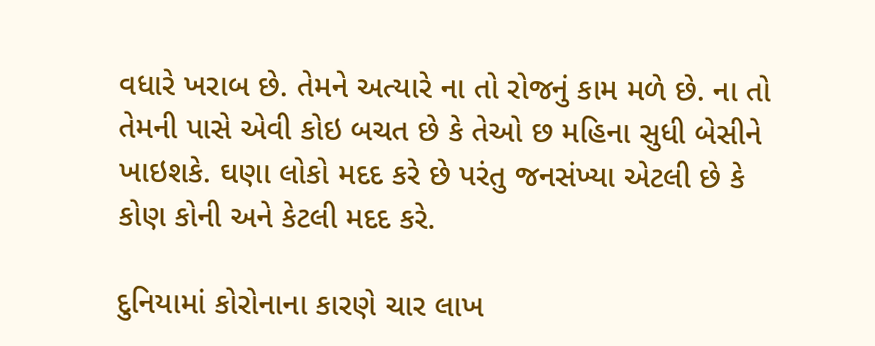વધારે ખરાબ છે. તેમને અત્યારે ના તો રોજનું કામ મળે છે. ના તો તેમની પાસે એવી કોઇ બચત છે કે તેઓ છ મહિના સુધી બેસીને ખાઇશકે. ઘણા લોકો મદદ કરે છે પરંતુ જનસંખ્યા એટલી છે કે કોણ કોની અને કેટલી મદદ કરે.

દુનિયામાં કોરોનાના કારણે ચાર લાખ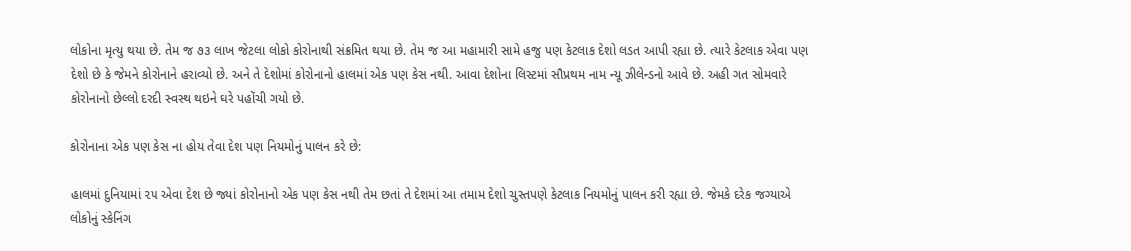લોકોના મૃત્યુ થયા છે. તેમ જ ૭૩ લાખ જેટલા લોકો કોરોનાથી સંક્રમિત થયા છે. તેમ જ આ મહામારી સામે હજુ પણ કેટલાક દેશો લડત આપી રહ્યા છે. ત્યારે કેટલાક એવા પણ દેશો છે કે જેમને કોરોનાને હરાવ્યો છે. અને તે દેશોમાં કોરોનાનો હાલમાં એક પણ કેસ નથી. આવા દેશોના લિસ્ટમાં સૌપ્રથમ નામ ન્યૂ ઝીલેન્ડનો આવે છે. અહી ગત સોમવારે કોરોનાનો છેલ્લો દરદી સ્વસ્થ થઇને ઘરે પહોંચી ગયો છે.

કોરોનાના એક પણ કેસ ના હોય તેવા દેશ પણ નિયમોનું પાલન કરે છે:

હાલમાં દુનિયામાં ૨૫ એવા દેશ છે જ્યાં કોરોનાનો એક પણ કેસ નથી તેમ છતાં તે દેશમાં આ તમામ દેશો ચુસ્તપણે કેટલાક નિયમોનું પાલન કરી રહ્યા છે. જેમકે દરેક જગ્યાએ લોકોનું સ્કેનિંગ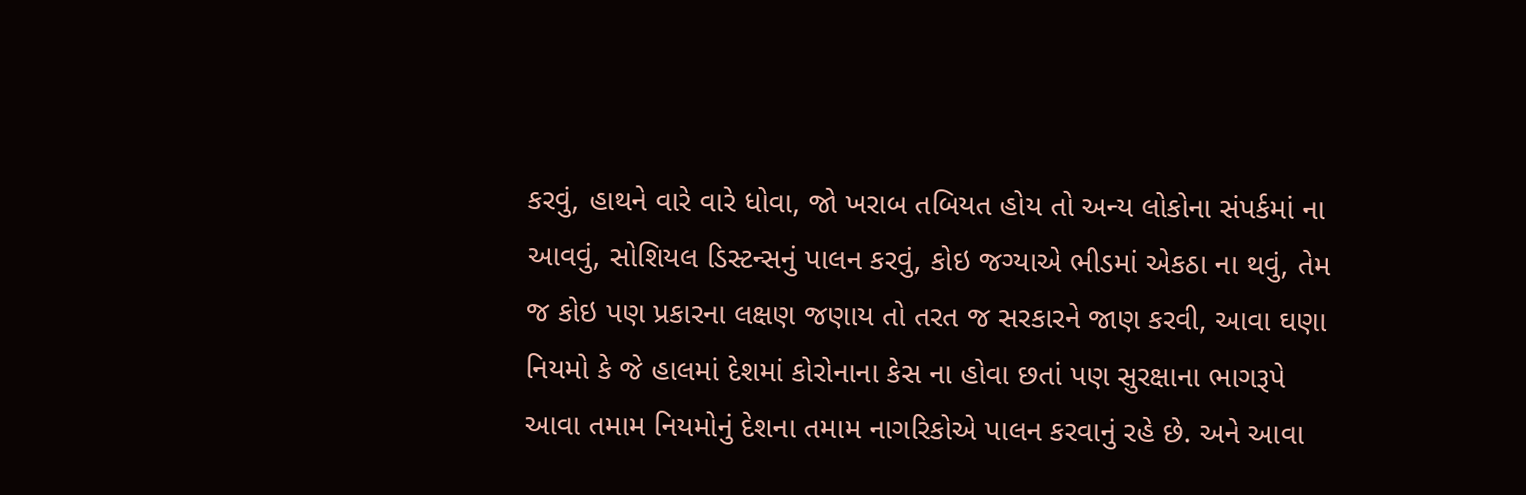કરવું, હાથને વારે વારે ધોવા, જો ખરાબ તબિયત હોય તો અન્ય લોકોના સંપર્કમાં ના આવવું, સોશિયલ ડિસ્ટન્સનું પાલન કરવું, કોઇ જગ્યાએ ભીડમાં એકઠા ના થવું, તેમ જ કોઇ પણ પ્રકારના લક્ષણ જણાય તો તરત જ સરકારને જાણ કરવી, આવા ઘણા નિયમો કે જે હાલમાં દેશમાં કોરોનાના કેસ ના હોવા છતાં પણ સુરક્ષાના ભાગરૂપે આવા તમામ નિયમોનું દેશના તમામ નાગરિકોએ પાલન કરવાનું રહે છે. અને આવા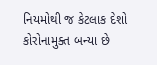નિયમોથી જ કેટલાક દેશો કોરોનામુક્ત બન્યા છે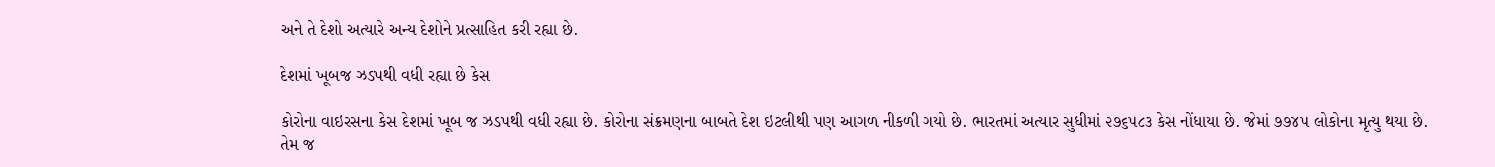અને તે દેશો અત્યારે અન્ય દેશોને પ્રત્સાહિત કરી રહ્યા છે.

દેશમાં ખૂબજ ઝડપથી વધી રહ્યા છે કેસ

કોરોના વાઇરસના કેસ દેશમાં ખૂબ જ ઝડપથી વધી રહ્યા છે. કોરોના સંક્રમણના બાબતે દેશ ઇટલીથી પણ આગળ નીકળી ગયો છે. ભારતમાં અત્યાર સુધીમાં ૨૭૬૫૮૩ કેસ નોંધાયા છે. જેમાં ૭૭૪૫ લોકોના મૃત્યુ થયા છે. તેમ જ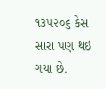૧૩૫૨૦૬ કેસ સારા પણ થઇ ગયા છે.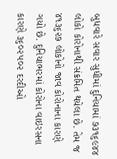બુધવારે સવાર સુધીમાં દુનિયામાં ૭૩૧૬૯૪૪ લોકો કોરોનાથી સંક્રમિત થયેલા છે. તેમ જ ૪૧૩૬૨૭ લોકોનો જાવ કોરોનાના કારણે ગયો છે. દુનિયાભરમાં કોરોના વાઇરસના કારણે ૩૬૦૨૫૦૨ દરદીઓ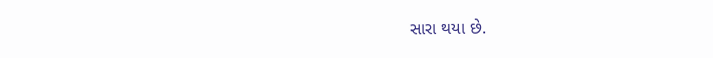સારા થયા છે.